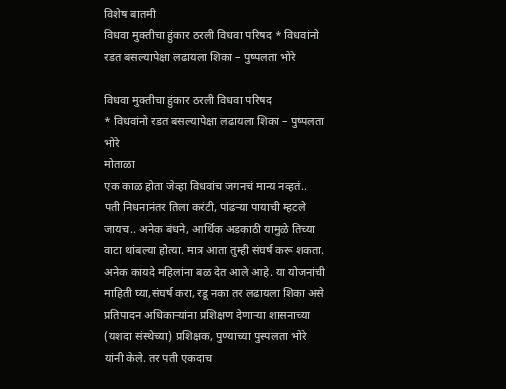विशेष बातमी
विधवा मुक्तीचा हुंकार ठरली विधवा परिषद * विधवांनो रडत बसल्यापेक्षा लढायला शिका – पुष्पलता भोरे

विधवा मुक्तीचा हुंकार ठरली विधवा परिषद
* विधवांनो रडत बसल्यापेक्षा लढायला शिका – पुष्पलता भोरे
मोताळा
एक काळ होता जेव्हा विधवांच जगनचं मान्य नव्हतं.. पती निधनानंतर तिला करंटी, पांढऱ्या पायाची म्हटले जायच.. अनेक बंधने, आर्थिक अडकाठी यामुळे तिच्या वाटा थांबल्या होत्या. मात्र आता तुम्ही संघर्ष करू शकता. अनेक कायदे महिलांना बळ देत आले आहे. या योजनांची माहिती घ्या,संघर्ष करा, रडू नका तर लढायला शिका असे प्रतिपादन अधिकाऱ्यांना प्रशिक्षण देणाऱ्या शासनाच्या (यशदा संस्थेच्या) प्रशिक्षक, पुण्याच्या पुस्पलता भोरे यांनी केले. तर पती एकदाच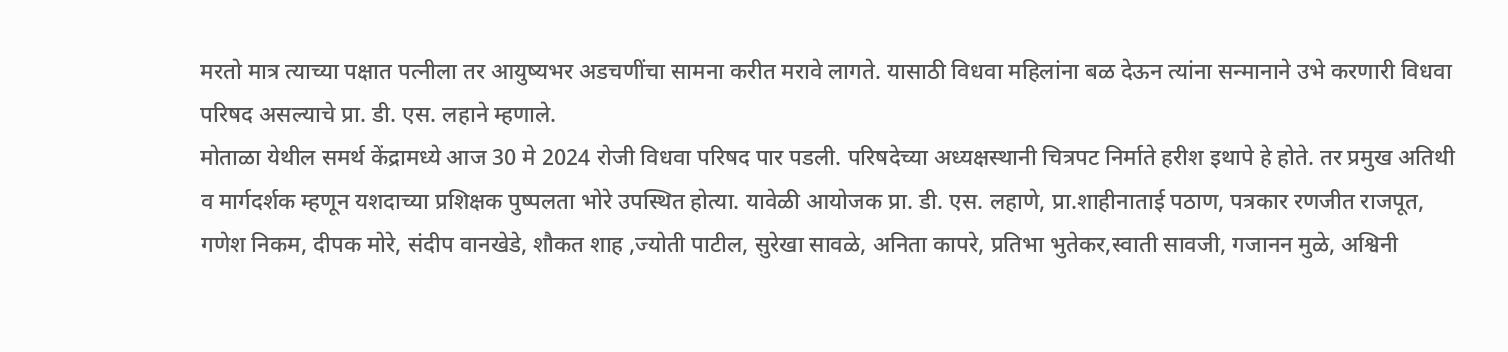मरतो मात्र त्याच्या पक्षात पत्नीला तर आयुष्यभर अडचणींचा सामना करीत मरावे लागते. यासाठी विधवा महिलांना बळ देऊन त्यांना सन्मानाने उभे करणारी विधवा परिषद असल्याचे प्रा. डी. एस. लहाने म्हणाले.
मोताळा येथील समर्थ केंद्रामध्ये आज 30 मे 2024 रोजी विधवा परिषद पार पडली. परिषदेच्या अध्यक्षस्थानी चित्रपट निर्माते हरीश इथापे हे होते. तर प्रमुख अतिथी व मार्गदर्शक म्हणून यशदाच्या प्रशिक्षक पुष्पलता भोरे उपस्थित होत्या. यावेळी आयोजक प्रा. डी. एस. लहाणे, प्रा.शाहीनाताई पठाण, पत्रकार रणजीत राजपूत, गणेश निकम, दीपक मोरे, संदीप वानखेडे, शौकत शाह ,ज्योती पाटील, सुरेखा सावळे, अनिता कापरे, प्रतिभा भुतेकर,स्वाती सावजी, गजानन मुळे, अश्विनी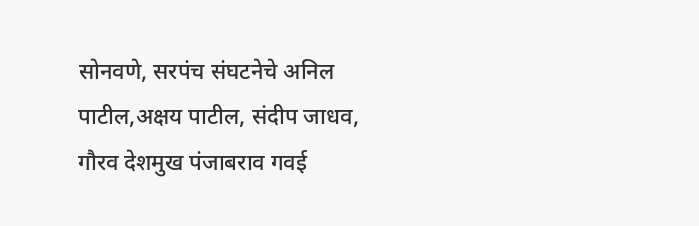सोनवणे, सरपंच संघटनेचे अनिल पाटील,अक्षय पाटील, संदीप जाधव, गौरव देशमुख पंजाबराव गवई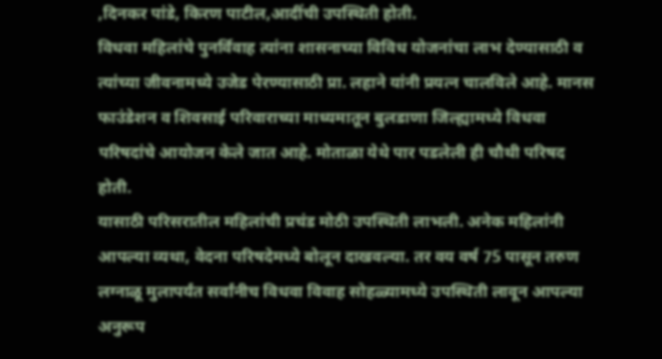,दिनकर पांडे, किरण पाटील,आदींची उपस्थिती होती.
विधवा महिलांचे पुनर्विवाह त्यांना शासनाच्या विविध योजनांचा लाभ देण्यासाठी व त्यांच्या जीवनामध्ये उजेड पेरण्यासाठी प्रा. लहाने यांनी प्रयत्न चालविले आहे. मानस फाउंडेशन व शिवसाई परिवाराच्या माध्यमातून बुलडाणा जिल्ह्यामध्ये विधवा परिषदांचे आयोजन केले जात आहे. मोताळा येथे पार पडलेली ही चौथी परिषद होती.
यासाठी परिसरातील महिलांची प्रचंड मोठी उपस्थिती लाभली. अनेक महिलांनी आपल्या व्यथा, वेदना परिषदेमध्ये बोलून दाखवल्या. तर वय वर्ष 75 पासून तरुण लग्नाळू मुलापर्यंत सर्वांनीच विधवा विवाह सोहळ्यामध्ये उपस्थिती लावून आपल्या अनुरूप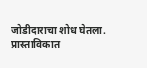जोडीदाराचा शोध घेतला. प्रास्ताविकात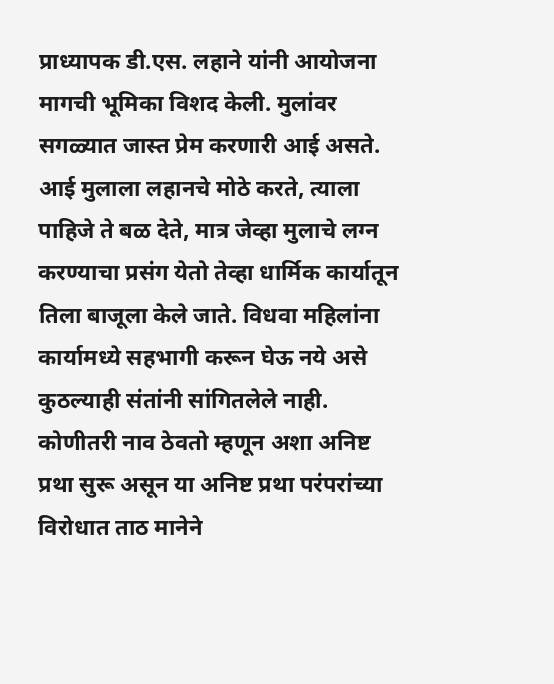प्राध्यापक डी.एस. लहाने यांनी आयोजना मागची भूमिका विशद केली. मुलांवर सगळ्यात जास्त प्रेम करणारी आई असते. आई मुलाला लहानचे मोठे करते, त्याला पाहिजे ते बळ देते, मात्र जेव्हा मुलाचे लग्न करण्याचा प्रसंग येतो तेव्हा धार्मिक कार्यातून तिला बाजूला केले जाते. विधवा महिलांना कार्यामध्ये सहभागी करून घेऊ नये असे कुठल्याही संतांनी सांगितलेले नाही. कोणीतरी नाव ठेवतो म्हणून अशा अनिष्ट प्रथा सुरू असून या अनिष्ट प्रथा परंपरांच्या विरोधात ताठ मानेने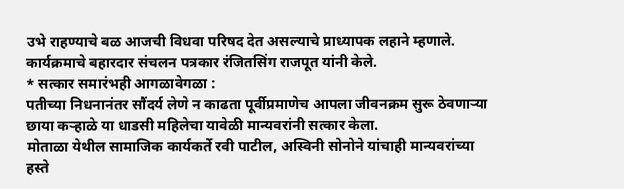उभे राहण्याचे बळ आजची विधवा परिषद देत असल्याचे प्राध्यापक लहाने म्हणाले. कार्यक्रमाचे बहारदार संचलन पत्रकार रंजितसिंग राजपूत यांनी केले.
* सत्कार समारंभही आगळावेगळा :
पतीच्या निधनानंतर सौंदर्य लेणे न काढता पूर्वीप्रमाणेच आपला जीवनक्रम सुरू ठेवणाऱ्या छाया कऱ्हाळे या धाडसी महिलेचा यावेळी मान्यवरांनी सत्कार केला.
मोताळा येथील सामाजिक कार्यकर्ते रवी पाटील, अस्विनी सोनोने यांचाही मान्यवरांच्या हस्ते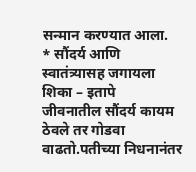सन्मान करण्यात आला.
* सौंदर्य आणि स्वातंत्र्यासह जगायला शिका – इतापे
जीवनातील सौंदर्य कायम ठेवले तर गोडवा वाढतो.पतीच्या निधनानंतर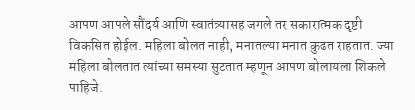आपण आपले सौंदर्य आणि स्वातंत्र्यासह जगले तर सकारात्मक दृष्टी विकसित होईल. महिला बोलत नाही, मनातल्या मनात कुढत राहतात. ज्या महिला बोलतात त्यांच्या समस्या सुटतात म्हणून आपण बोलायला शिकले पाहिजे.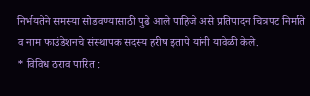निर्भयतेने समस्या सोडवण्यासाठी पुढे आले पाहिजे असे प्रतिपादन चित्रपट निर्माते व नाम फाउंडेशनचे संस्थापक सदस्य हरीष इतापे यांनी यावेळी केले.
* विविध ठराव पारित :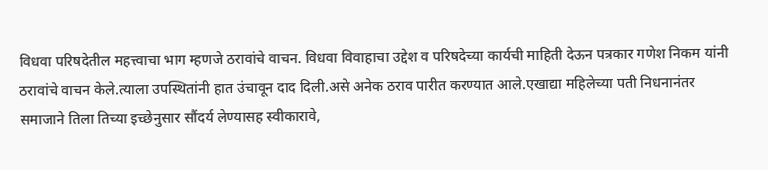विधवा परिषदेतील महत्त्वाचा भाग म्हणजे ठरावांचे वाचन. विधवा विवाहाचा उद्देश व परिषदेच्या कार्यची माहिती देऊन पत्रकार गणेश निकम यांनी ठरावांचे वाचन केले.त्याला उपस्थितांनी हात उंचावून दाद दिली.असे अनेक ठराव पारीत करण्यात आले.एखाद्या महिलेच्या पती निधनानंतर समाजाने तिला तिच्या इच्छेनुसार सौंदर्य लेण्यासह स्वीकारावे,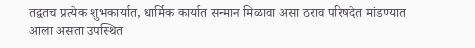तद्वतच प्रत्येक शुभकार्यात, धार्मिक कार्यात सन्मान मिळावा असा ठराव परिषदेत मांडण्यात आला असता उपस्थित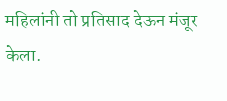महिलांनी तो प्रतिसाद देऊन मंजूर केला.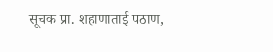सूचक प्रा. शहाणाताई पठाण,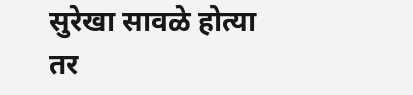सुरेखा सावळे होत्या तर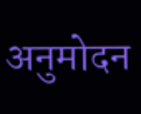अनुमोदन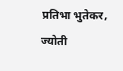प्रतिभा भुतेकर, ज्योती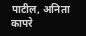पाटील, अनिता कापरे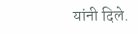यांनी दिले.